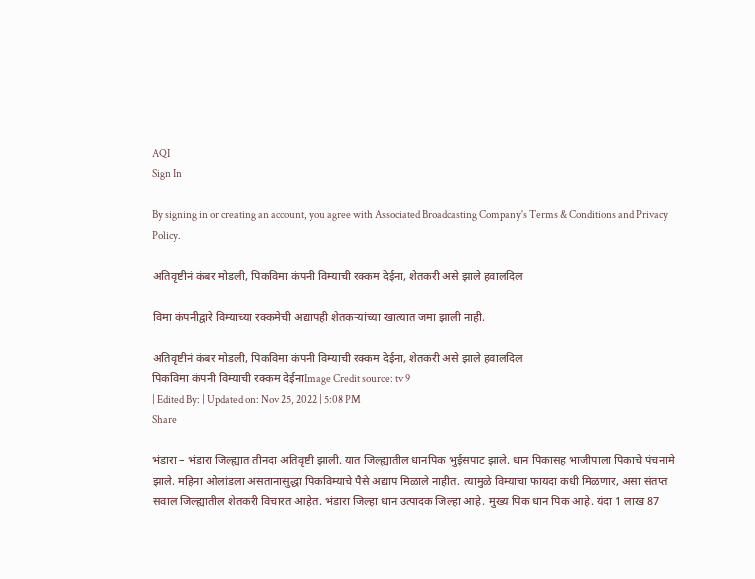AQI
Sign In

By signing in or creating an account, you agree with Associated Broadcasting Company's Terms & Conditions and Privacy Policy.

अतिवृष्टीनं कंबर मोडली, पिकविमा कंपनी विम्याची रक्कम देईना, शेतकरी असे झाले हवालदिल

विमा कंपनीद्वारे विम्याच्या रक्कमेची अद्यापही शेतकऱ्यांच्या खात्यात जमा झाली नाही.

अतिवृष्टीनं कंबर मोडली, पिकविमा कंपनी विम्याची रक्कम देईना, शेतकरी असे झाले हवालदिल
पिकविमा कंपनी विम्याची रक्कम देईनाImage Credit source: tv 9
| Edited By: | Updated on: Nov 25, 2022 | 5:08 PM
Share

भंडारा – भंडारा जिल्ह्यात तीनदा अतिवृष्टी झाली. यात जिल्ह्यातील धानपिक भुईसपाट झाले. धान पिकासह भाजीपाला पिकाचे पंचनामे झाले. महिना ओलांडला असतानासुद्धा पिकविम्याचे पैसे अद्याप मिळाले नाहीत. त्यामुळे विम्याचा फायदा कधी मिळणार, असा संतप्त सवाल जिल्ह्यातील शेतकरी विचारत आहेत. भंडारा जिल्हा धान उत्पादक जिल्हा आहे. मुख्य पिक धान पिक आहे. यंदा 1 लाख 87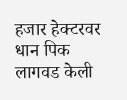हजार हेक्टरवर धान पिक लागवड केली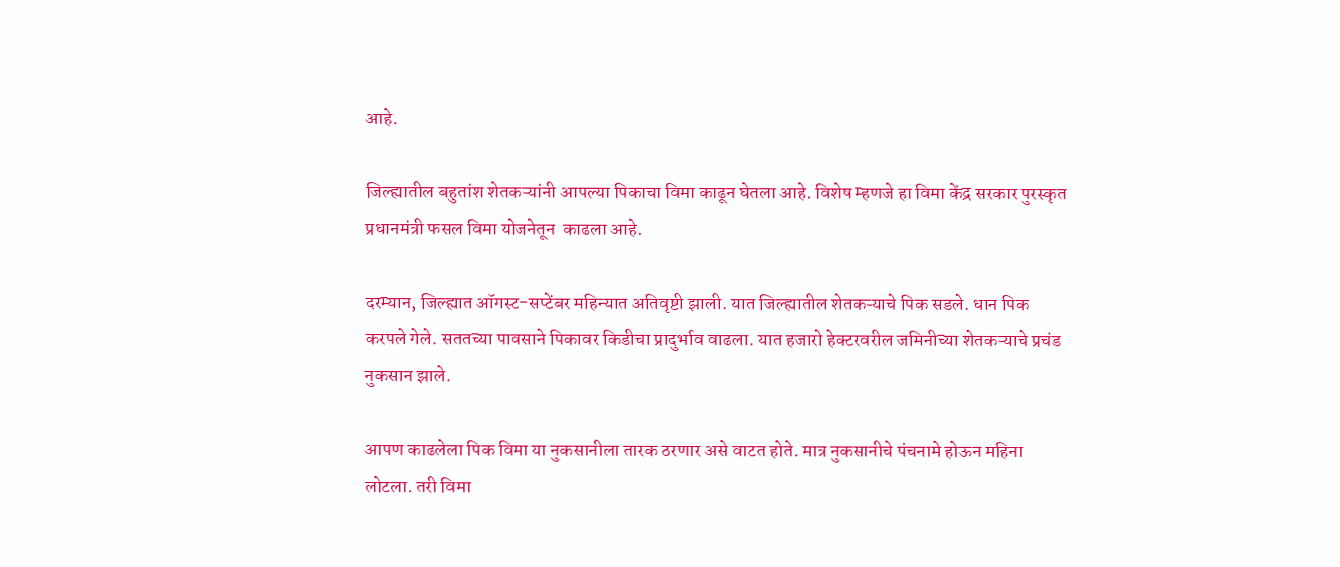आहे.

जिल्ह्यातील बहुतांश शेतकऱ्यांनी आपल्या पिकाचा विमा काढून घेतला आहे. विशेष म्हणजे हा विमा केंद्र सरकार पुरस्कृत प्रधानमंत्री फसल विमा योजनेतून  काढला आहे.

दरम्यान, जिल्ह्यात ऑगस्ट-सप्टेंबर महिन्यात अतिवृष्टी झाली. यात जिल्ह्यातील शेतकऱ्याचे पिक सडले. धान पिक करपले गेले. सततच्या पावसाने पिकावर किडीचा प्रादुर्भाव वाढला. यात हजारो हेक्टरवरील जमिनीच्या शेतकऱ्याचे प्रचंड नुकसान झाले.

आपण काढलेला पिक विमा या नुकसानीला तारक ठरणार असे वाटत होते. मात्र नुकसानीचे पंचनामे होऊन महिना लोटला. तरी विमा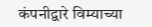कंपनीद्वारे विम्याच्या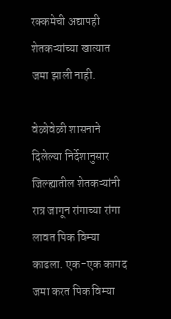रक्कमेची अद्यापही शेतकऱ्यांच्या खात्यात जमा झाली नाही.

वेळोवेळी शासनाने दिलेल्या निर्देशानुसार जिल्ह्यातील शेतकऱ्यांनी रात्र जागून रांगाच्या रांगा लावत पिक विम्या काढला. एक-एक कागद जमा करत पिक विम्या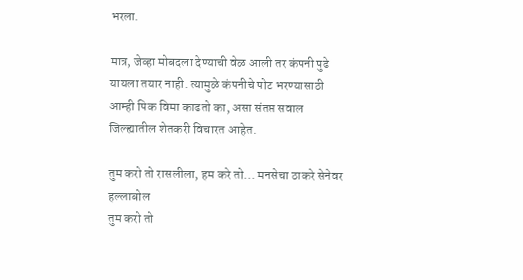भरला.

मात्र, जेव्हा मोबदला देण्याची वेळ आली तर कंपनी पुढे यायला तयार नाही. त्यामुळे कंपनीचे पोट भरण्यासाठी आम्ही पिक विमा काढतो का, असा संतप्त सवाल जिल्ह्यातील शेतकरी विचारत आहेत.

तुम करो तो रासलीला, हम करे तो... मनसेचा ठाकरे सेनेवर हल्लाबोल
तुम करो तो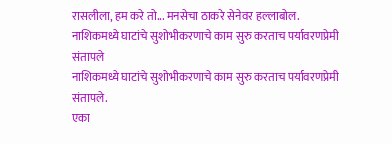रासलीला, हम करे तो... मनसेचा ठाकरे सेनेवर हल्लाबोल.
नाशिकमध्ये घाटांचे सुशोभीकरणाचे काम सुरु करताच पर्यावरणप्रेमी संतापले
नाशिकमध्ये घाटांचे सुशोभीकरणाचे काम सुरु करताच पर्यावरणप्रेमी संतापले.
एका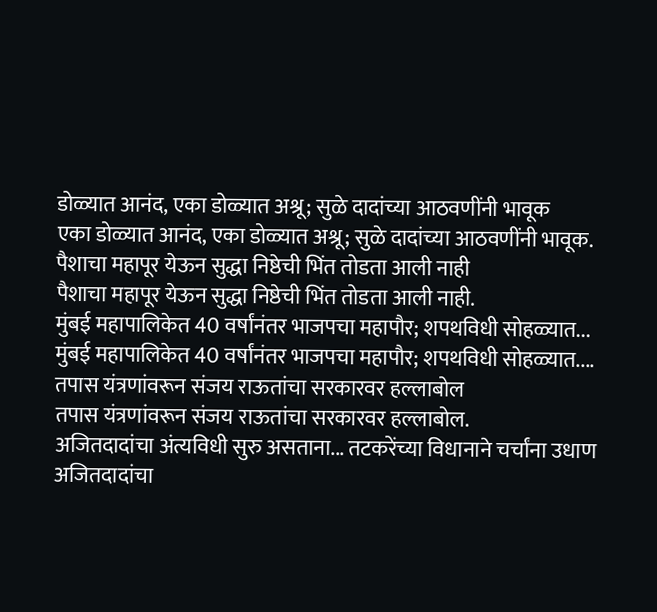डोळ्यात आनंद, एका डोळ्यात अश्रू; सुळे दादांच्या आठवणींनी भावूक
एका डोळ्यात आनंद, एका डोळ्यात अश्रू; सुळे दादांच्या आठवणींनी भावूक.
पैशाचा महापूर येऊन सुद्धा निष्ठेची भिंत तोडता आली नाही
पैशाचा महापूर येऊन सुद्धा निष्ठेची भिंत तोडता आली नाही.
मुंबई महापालिकेत 40 वर्षांनंतर भाजपचा महापौर; शपथविधी सोहळ्यात...
मुंबई महापालिकेत 40 वर्षांनंतर भाजपचा महापौर; शपथविधी सोहळ्यात....
तपास यंत्रणांवरून संजय राऊतांचा सरकारवर हल्लाबोल
तपास यंत्रणांवरून संजय राऊतांचा सरकारवर हल्लाबोल.
अजितदादांचा अंत्यविधी सुरु असताना... तटकरेंच्या विधानाने चर्चांना उधाण
अजितदादांचा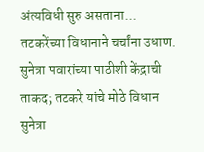अंत्यविधी सुरु असताना... तटकरेंच्या विधानाने चर्चांना उधाण.
सुनेत्रा पवारांच्या पाठीशी केंद्राची ताकद; तटकरे यांचे मोठे विधान
सुनेत्रा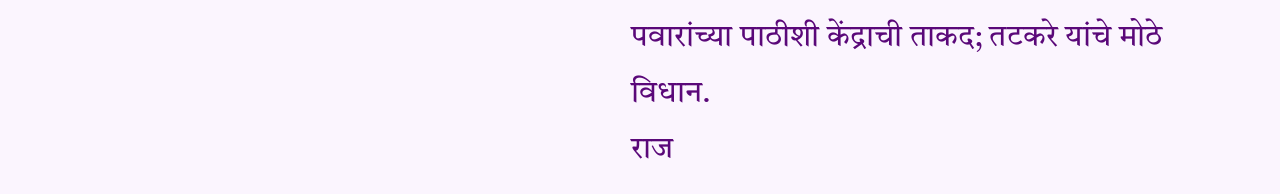पवारांच्या पाठीशी केंद्राची ताकद; तटकरे यांचे मोठे विधान.
राज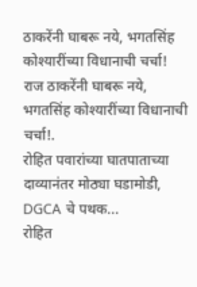ठाकरेंनी घाबरू नये, भगतसिंह कोश्यारींच्या विधानाची चर्चा!
राज ठाकरेंनी घाबरू नये, भगतसिंह कोश्यारींच्या विधानाची चर्चा!.
रोहित पवारांच्या घातपाताच्या दाव्यानंतर मोठ्या घडामोडी, DGCA चे पथक...
रोहित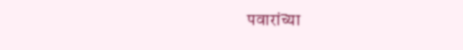पवारांच्या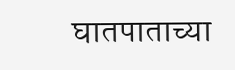घातपाताच्या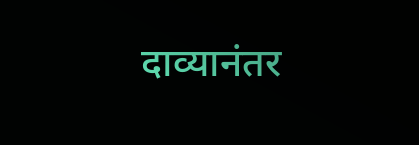दाव्यानंतर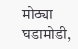मोठ्या घडामोडी,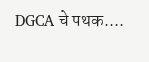DGCA चे पथक....